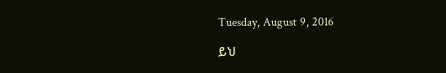Tuesday, August 9, 2016

ይህ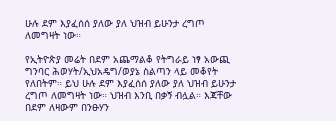ሁሉ ደም እያፈሰሰ ያለው ያለ ህዝብ ይሁንታ ረግጦ ለመግዛት ነው።

የኢትዮጵያ መሬት በደም አጨማልቆ የትግራይ ነፃ አውጪ ግንባር ሕወሃት/ኢህአዴግ/ወያኔ ስልጣን ላይ መቆየት የለበትም። ይህ ሁሉ ደም እያፈሰሰ ያለው ያለ ህዝብ ይሁንታ ረግጦ ለመግዛት ነው። ህዝብ እንቢ በቃኝ ብሏል። እጃቸው በደም ለዛውም በንፁሃን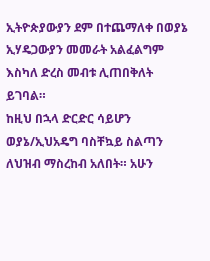ኢትዮጵያውያን ደም በተጨማለቀ በወያኔ ኢሃዴጋውያን መመራት አልፈልግም እስካለ ድረስ መብቱ ሊጠበቅለት ይገባል።
ከዚህ በኋላ ድርድር ሳይሆን ወያኔ/ኢህአዴግ ባስቸኳይ ስልጣን ለህዝብ ማስረከብ አለበት። አሁን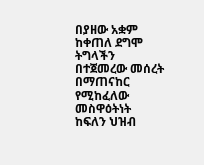በያዘው አቋም ከቀጠለ ደግሞ ትግላችን በተጀመረው መሰረት በማጠናከር የሚከፈለው መስዋዕትነት ከፍለን ህዝብ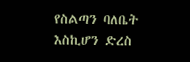የስልጣን ባለቤት እስኪሆን ድረስ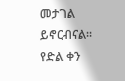መታገል ይኖርብናል።
የድል ቀን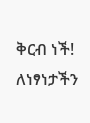ቅርብ ነች!
ለነፃነታችን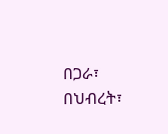በጋራ፣ በህብረት፣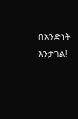በአንድነት እንታገል!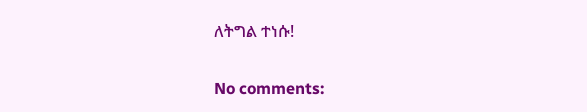ለትግል ተነሱ!


No comments: